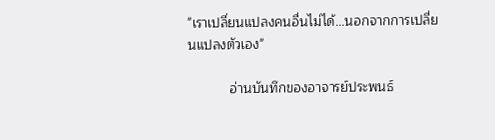"เราเปลี่ยนแปลงคนอื่นไม่ได้...นอกจากการเปลี่ยนแปลงตัวเอง"

           อ่านบันทึกของอาจารย์ประพนธ์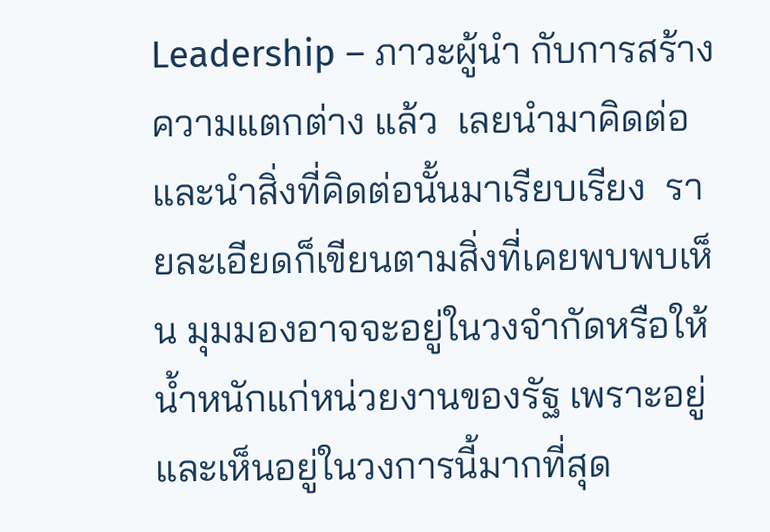Leadership – ภาวะผู้นำ กับการสร้างความแตกต่าง แล้ว  เลยนำมาคิดต่อ  และนำสิ่งที่คิดต่อนั้นมาเรียบเรียง  รายละเอียดก็เขียนตามสิ่งที่เคยพบพบเห็น มุมมองอาจจะอยู่ในวงจำกัดหรือให้น้ำหนักแก่หน่วยงานของรัฐ เพราะอยู่และเห็นอยู่ในวงการนี้มากที่สุด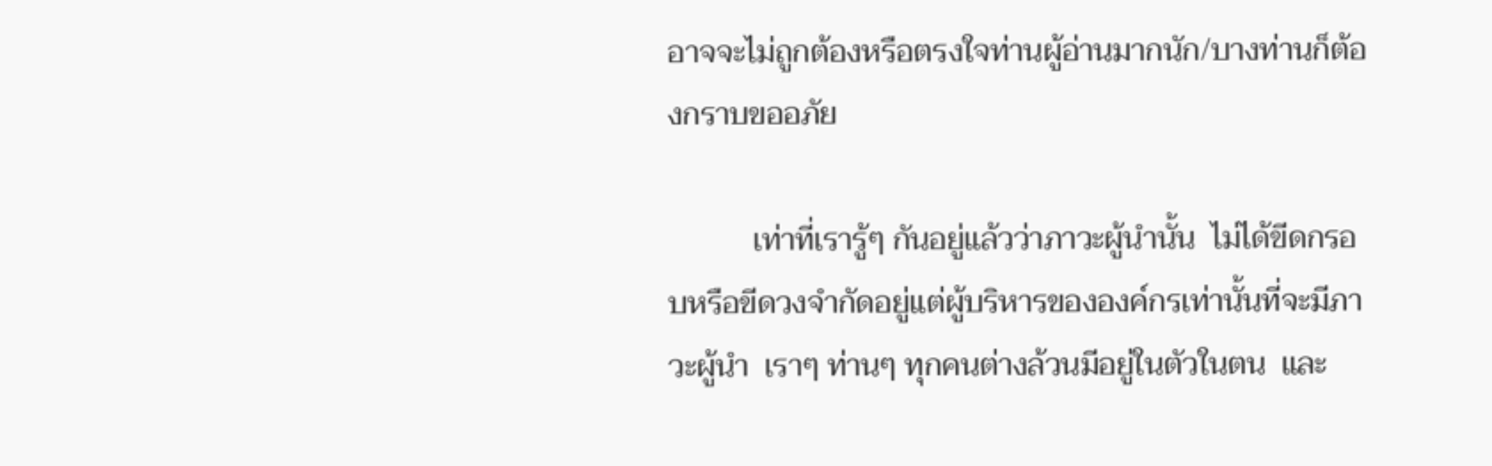อาจจะไม่ถูกต้องหรือตรงใจท่านผู้อ่านมากนัก/บางท่านก็ต้องกราบขออภัย

           เท่าที่เรารู้ๆ กันอยู่แล้วว่าภาวะผู้นำนั้น  ไม่ได้ขีดกรอบหรือขีดวงจำกัดอยู่แต่ผู้บริหารขององค์กรเท่านั้นที่จะมีภาวะผู้นำ  เราๆ ท่านๆ ทุกคนต่างล้วนมีอยู่ในตัวในตน  และ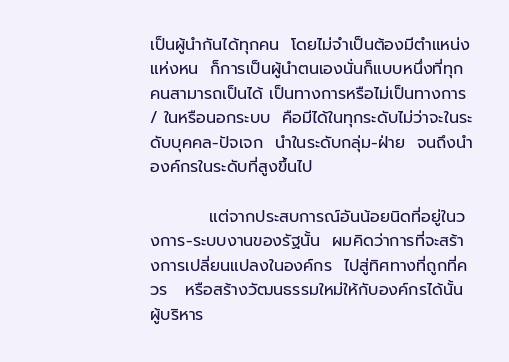เป็นผู้นำกันได้ทุกคน  โดยไม่จำเป็นต้องมีตำแหน่งแห่งหน  ก็การเป็นผู้นำตนเองนั่นก็แบบหนึ่งที่ทุกคนสามารถเป็นได้ เป็นทางการหรือไม่เป็นทางการ / ในหรือนอกระบบ  คือมีได้ในทุกระดับไม่ว่าจะในระดับบุคคล-ปัจเจก  นำในระดับกลุ่ม-ฝ่าย  จนถึงนำองค์กรในระดับที่สูงขึ้นไป

          แต่จากประสบการณ์อันน้อยนิดที่อยู่ในวงการ-ระบบงานของรัฐนั้น  ผมคิดว่าการที่จะสร้างการเปลี่ยนแปลงในองค์กร  ไปสู่ทิศทางที่ถูกที่ควร   หรือสร้างวัฒนธรรมใหม่ให้กับองค์กรได้นั้น ผู้บริหาร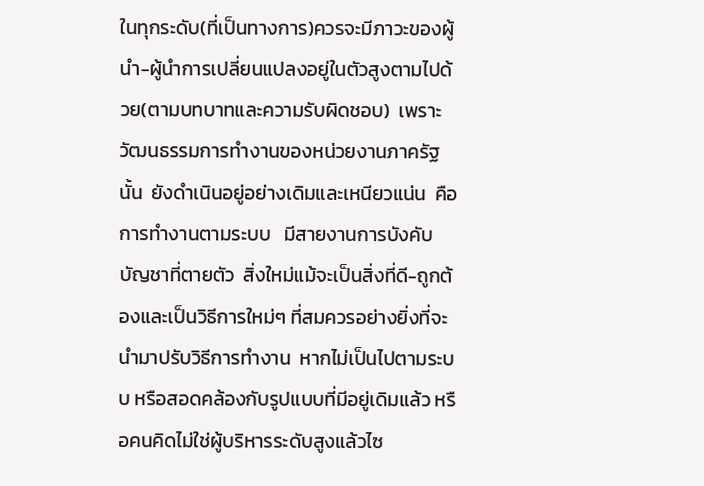ในทุกระดับ(ที่เป็นทางการ)ควรจะมีภาวะของผู้นำ-ผู้นำการเปลี่ยนแปลงอยู่ในตัวสูงตามไปด้วย(ตามบทบาทและความรับผิดชอบ)  เพราะวัฒนธรรมการทำงานของหน่วยงานภาครัฐนั้น  ยังดำเนินอยู่อย่างเดิมและเหนียวแน่น  คือการทำงานตามระบบ   มีสายงานการบังคับบัญชาที่ตายตัว  สิ่งใหม่แม้จะเป็นสิ่งที่ดี-ถูกต้องและเป็นวิธีการใหม่ๆ ที่สมควรอย่างยิ่งที่จะนำมาปรับวิธีการทำงาน  หากไม่เป็นไปตามระบบ หรือสอดคล้องกับรูปแบบที่มีอยู่เดิมแล้ว หรือคนคิดไม่ใช่ผู้บริหารระดับสูงแล้วไซ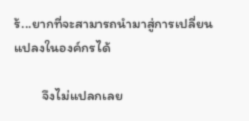ร้...ยากที่จะสามารถนำมาสู่การเปลี่ยนแปลงในองค์กรได้

         จึงไม่แปลกเลย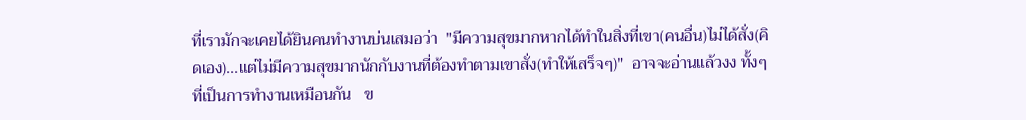ที่เรามักจะเคยได้ยินคนทำงานบ่นเสมอว่า  "มีความสุขมากหากได้ทำในสิ่งที่เขา(คนอื่น)ไม่ได้สั่ง(คิดเอง)...แต่ไม่มีความสุขมากนักกับงานที่ต้องทำตามเขาสั่ง(ทำให้เสร็จๆ)"  อาจจะอ่านแล้วงง ทั้งๆ ที่เป็นการทำงานเหมือนกัน   ข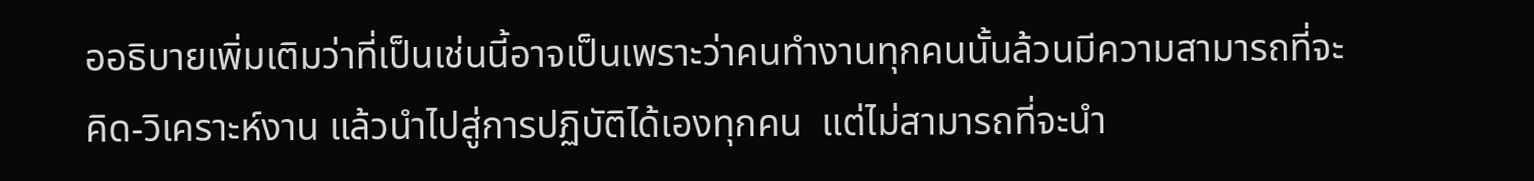ออธิบายเพิ่มเติมว่าที่เป็นเช่นนี้อาจเป็นเพราะว่าคนทำงานทุกคนนั้นล้วนมีความสามารถที่จะคิด-วิเคราะห์งาน แล้วนำไปสู่การปฏิบัติได้เองทุกคน  แต่ไม่สามารถที่จะนำ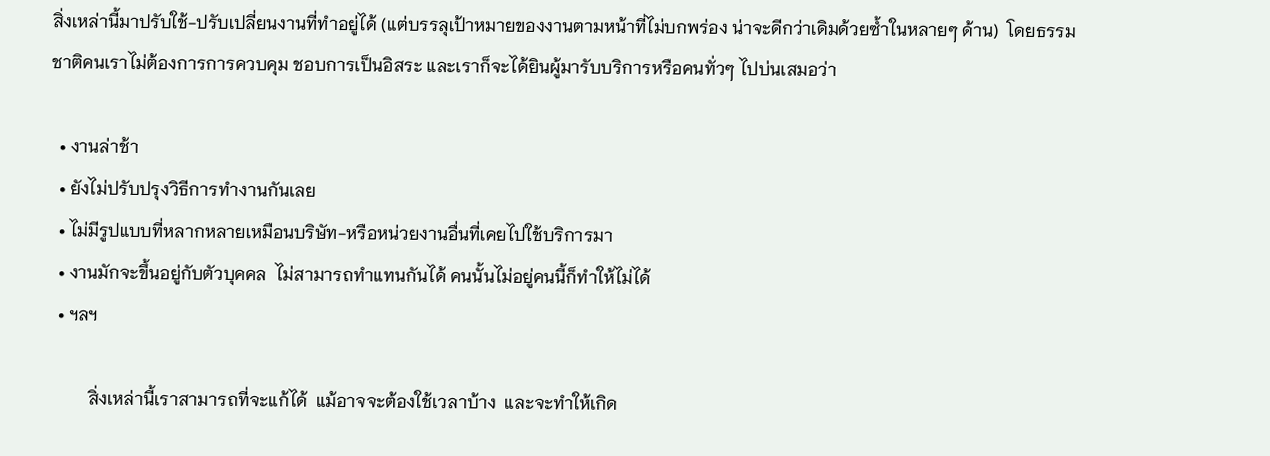สิ่งเหล่านี้มาปรับใช้-ปรับเปลี่ยนงานที่ทำอยู่ได้ (แต่บรรลุเป้าหมายของงานตามหน้าที่ไม่บกพร่อง น่าจะดีกว่าเดิมด้วยซ้ำในหลายๆ ด้าน)  โดยธรรมชาติคนเราไม่ต้องการการควบคุม ชอบการเป็นอิสระ และเราก็จะได้ยินผู้มารับบริการหรือคนทั่วๆ ไปบ่นเสมอว่า

  • งานล่าช้า
  • ยังไม่ปรับปรุงวิธีการทำงานกันเลย
  • ไม่มีรูปแบบที่หลากหลายเหมือนบริษัท-หรือหน่วยงานอื่นที่เคยไปใช้บริการมา
  • งานมักจะขึ้นอยู่กับตัวบุคคล  ไม่สามารถทำแทนกันได้ คนนั้นไม่อยู่คนนี้ก็ทำให้ไม่ได้
  • ฯลฯ

         สิ่งเหล่านี้เราสามารถที่จะแก้ได้  แม้อาจจะต้องใช้เวลาบ้าง  และจะทำให้เกิด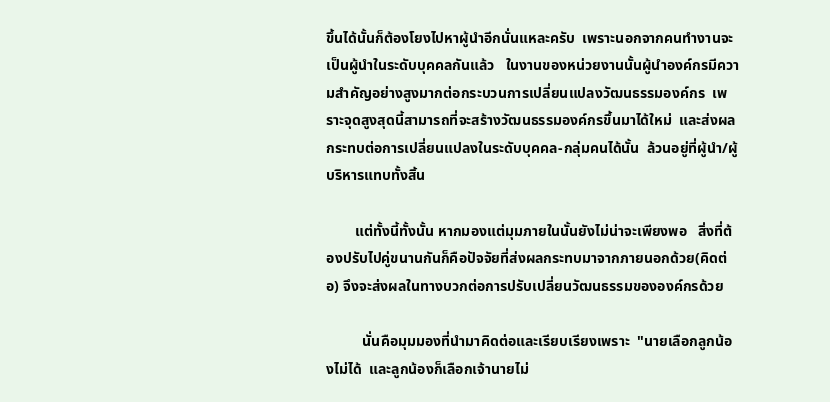ขึ้นได้นั้นก็ต้องโยงไปหาผู้นำอีกนั่นแหละครับ  เพราะนอกจากคนทำงานจะเป็นผู้นำในระดับบุคคลกันแล้ว   ในงานของหน่วยงานนั้นผู้นำองค์กรมีความสำคัญอย่างสูงมากต่อกระบวนการเปลี่ยนแปลงวัฒนธรรมองค์กร  เพราะจุดสูงสุดนี้สามารถที่จะสร้างวัฒนธรรมองค์กรขึ้นมาได้ใหม่  และส่งผลกระทบต่อการเปลี่ยนแปลงในระดับบุคคล-กลุ่มคนได้นั้น  ล้วนอยู่ที่ผู้นำ/ผู้บริหารแทบทั้งสิ้น

        แต่ทั้งนี้ทั้งนั้น หากมองแต่มุมภายในนั้นยังไม่น่าจะเพียงพอ   สิ่งที่ต้องปรับไปคู่ขนานกันก็คือปัจจัยที่ส่งผลกระทบมาจากภายนอกด้วย(คิดต่อ) จึงจะส่งผลในทางบวกต่อการปรับเปลี่ยนวัฒนธรรมขององค์กรด้วย

          นั่นคือมุมมองที่นำมาคิดต่อและเรียบเรียงเพราะ  "นายเลือกลูกน้องไม่ได้  และลูกน้องก็เลือกเจ้านายไม่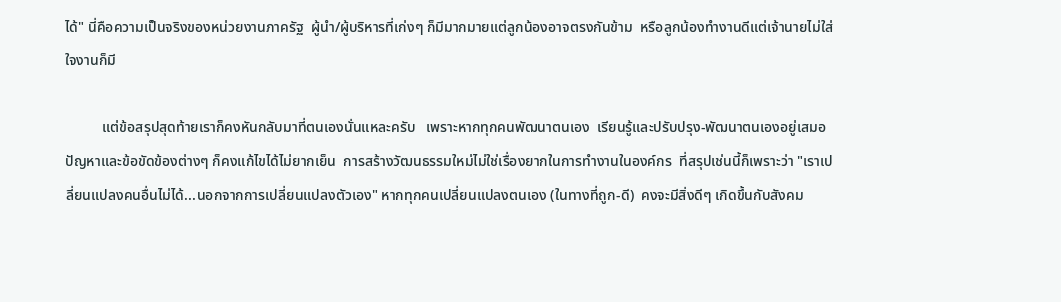ได้" นี่คือความเป็นจริงของหน่วยงานภาครัฐ  ผู้นำ/ผู้บริหารที่เก่งๆ ก็มีมากมายแต่ลูกน้องอาจตรงกันข้าม  หรือลูกน้องทำงานดีแต่เจ้านายไม่ใส่ใจงานก็มี

          แต่ข้อสรุปสุดท้ายเราก็คงหันกลับมาที่ตนเองนั่นแหละครับ   เพราะหากทุกคนพัฒนาตนเอง  เรียนรู้และปรับปรุง-พัฒนาตนเองอยู่เสมอ  ปัญหาและข้อขัดข้องต่างๆ ก็คงแก้ไขได้ไม่ยากเย็น  การสร้างวัฒนธรรมใหม่ไม่ใช่เรื่องยากในการทำงานในองค์กร  ที่สรุปเช่นนี้ก็เพราะว่า "เราเปลี่ยนแปลงคนอื่นไม่ได้...นอกจากการเปลี่ยนแปลงตัวเอง" หากทุกคนเปลี่ยนแปลงตนเอง (ในทางที่ถูก-ดี)  คงจะมีสิ่งดีๆ เกิดขึ้นกับสังคม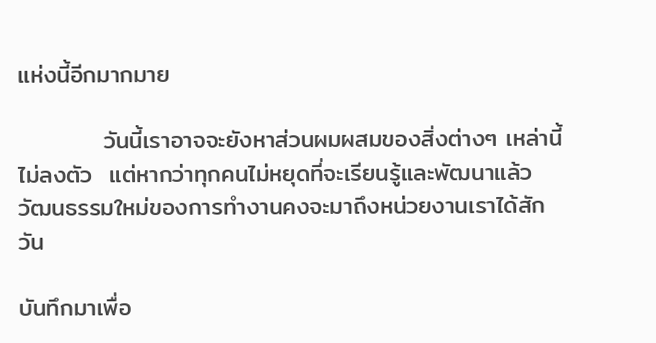แห่งนี้อีกมากมาย

          วันนี้เราอาจจะยังหาส่วนผมผสมของสิ่งต่างๆ เหล่านี้ไม่ลงตัว  แต่หากว่าทุกคนไม่หยุดที่จะเรียนรู้และพัฒนาแล้ว  วัฒนธรรมใหม่ของการทำงานคงจะมาถึงหน่วยงานเราได้สักวัน

บันทึกมาเพื่อ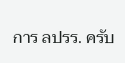การ ลปรร. ครับ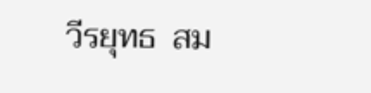วีรยุทธ  สม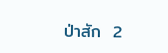ป่าสัก  2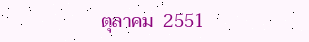ตุลาคม  2551